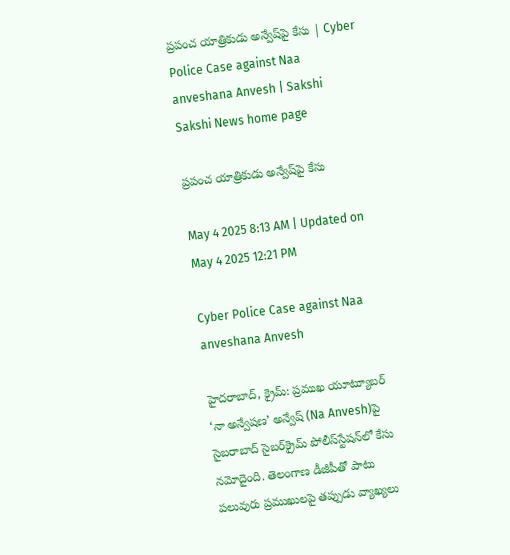ప్రపంచ యాత్రికుడు అన్వేష్‌పై కేసు | Cyber Police Case against Naa anveshana Anvesh | Sakshi
Sakshi News home page

ప్రపంచ యాత్రికుడు అన్వేష్‌పై కేసు

May 4 2025 8:13 AM | Updated on May 4 2025 12:21 PM

Cyber Police Case against Naa anveshana Anvesh

హైదరాబాద్‌, క్రైమ్‌: ప్రముఖ యూట్యూబర్ ‘నా అన్వేషణ’ అన్వేష్‌ (Na Anvesh)పై సైబరాబాద్‌ సైబర్‌క్రైమ్‌ పోలీస్‌స్టేషన్‌లో కేసు నమోదైంది. తెలంగాణ డీజీపీతో పాటు పలువురు ప్రముఖులపై తప్పుడు వ్యాఖ్యలు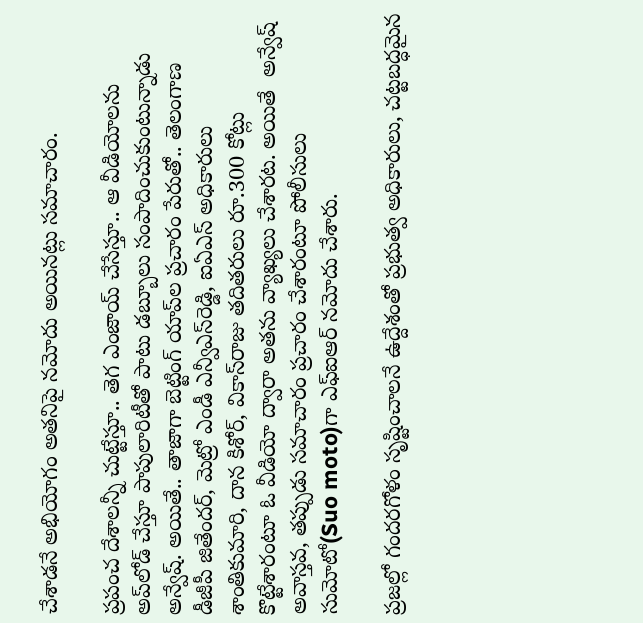చేశాడనే అభియోగం అతనిపై నమోదు అయినట్లు సమాచారం.

ప్రపంచ దేశాలన్నీ చుట్టేస్తూ.. తెగ ఎంజాయ్‌ చేసేస్తూ.. ఆ వీడియోలను అప్‌లోడ్‌ చేస్తూ పాపులారిటీతో పాటు డబ్బూలు సంపాదించుకుంటున్నాడు అన్వేష్‌. అయితే.. తాజాగా బెట్టింగ్‌ యాప్‌ల ప్రచారం పేరుతో.. తెలంగాణ డీజీపీ జితేందర్, మెట్రో ఎండీ ఎన్వీఎస్‌రెడ్డి, ఐఏఎస్‌ అధికారులు శాంతికుమారి, దాన కిశోర్, వికాస్‌రాజు తదితరులు రూ.300 కోట్లు కొట్టేశారంటూ ఓ వీడియో ద్వారా అతను వ్యాఖ్యలు చేశారట. అయితే  అన్వేష్‌ అవాస్తవ, తప్పుడు సమాచారం ప్రచారం చేశారంటూ పోలీసులు సుమోటో(Suo moto)గా ఎఫ్‌ఐఆర్‌ నమోదు చేశారు.

ప్రజల్లో గందరగోళం సృష్టించాలనే ఉద్దేశంతో ప్రభుత్వ అధికారులు, చట్టబద్ధమైన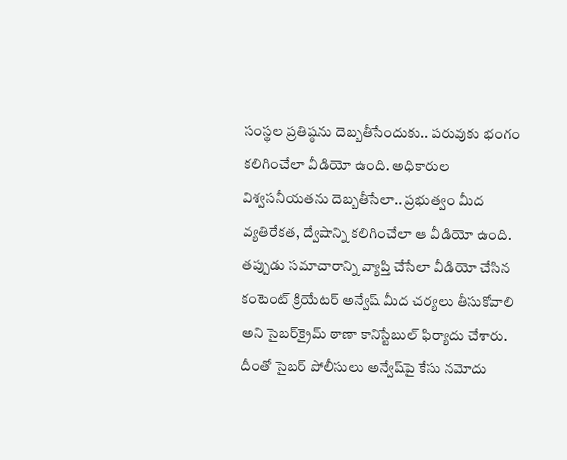సంస్థల ప్రతిష్ఠను దెబ్బతీసేందుకు.. పరువుకు భంగం కలిగించేలా వీడియో ఉంది. అధికారుల విశ్వసనీయతను దెబ్బతీసేలా.. ప్రభుత్వం మీద వ్యతిరేకత, ద్వేషాన్ని కలిగించేలా ఆ వీడియో ఉంది. తప్పుడు సమాచారాన్ని వ్యాప్తి చేసేలా వీడియో చేసిన కంటెంట్‌ క్రియేటర్‌ అన్వేష్‌ మీద చర్యలు తీసుకోవాలి అని సైబర్‌క్రైమ్‌ ఠాణా కానిస్టేబుల్‌ ఫిర్యాదు చేశారు. దీంతో సైబర్‌ పోలీసులు అన్వేష్‌పై కేసు నమోదు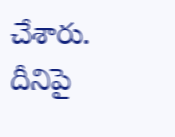చేశారు. దీనిపై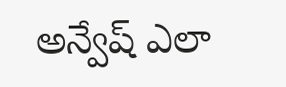అన్వేష్‌ ఎలా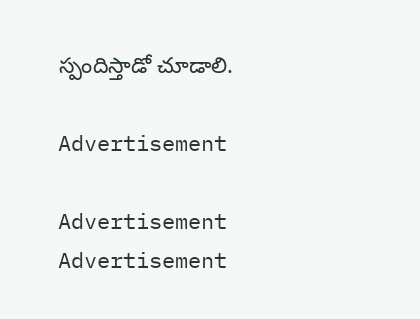స్పందిస్తాడో చూడాలి.

Advertisement

Advertisement
Advertisement